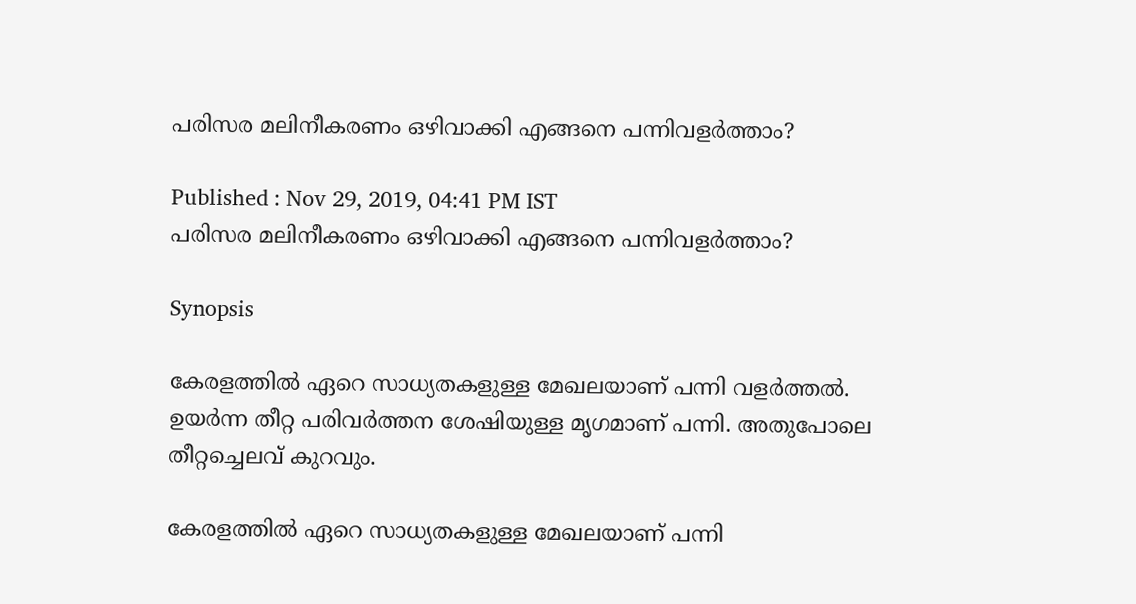പരിസര മലിനീകരണം ഒഴിവാക്കി എങ്ങനെ പന്നിവളര്‍ത്താം?

Published : Nov 29, 2019, 04:41 PM IST
പരിസര മലിനീകരണം ഒഴിവാക്കി എങ്ങനെ പന്നിവളര്‍ത്താം?

Synopsis

കേരളത്തില്‍ ഏറെ സാധ്യതകളുള്ള മേഖലയാണ് പന്നി വളര്‍ത്തല്‍. ഉയര്‍ന്ന തീറ്റ പരിവര്‍ത്തന ശേഷിയുള്ള മൃഗമാണ് പന്നി. അതുപോലെ തീറ്റച്ചെലവ് കുറവും.

കേരളത്തില്‍ ഏറെ സാധ്യതകളുള്ള മേഖലയാണ് പന്നി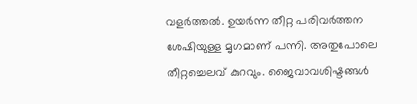വളര്‍ത്തല്‍. ഉയര്‍ന്ന തീറ്റ പരിവര്‍ത്തന ശേഷിയുള്ള മൃഗമാണ് പന്നി. അതുപോലെ തീറ്റച്ചെലവ് കുറവും. ജൈവാവശിഷ്ടങ്ങള്‍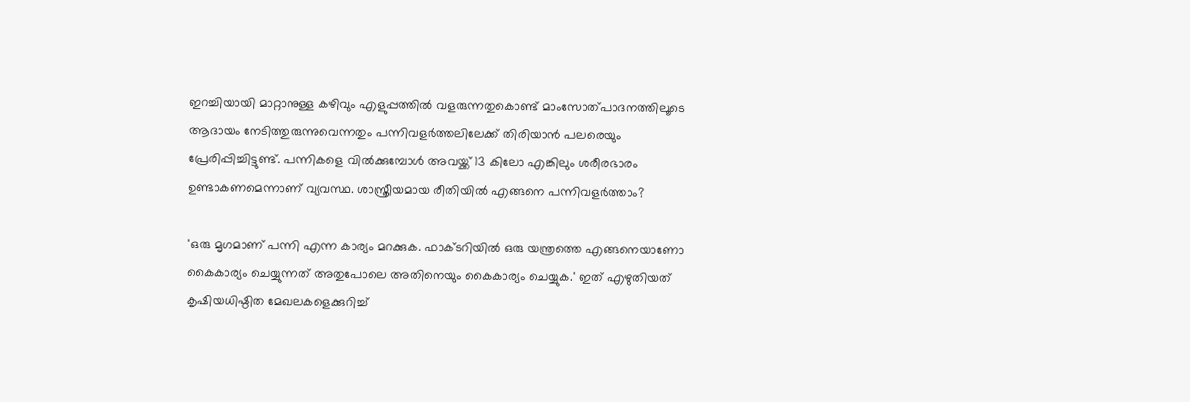ഇറച്ചിയായി മാറ്റാനുള്ള കഴിവും എളുപ്പത്തില്‍ വളരുന്നതുകൊണ്ട് മാംസോത്പാദനത്തിലൂടെ ആദായം നേടിത്തുരുന്നുവെന്നതും പന്നിവളര്‍ത്തലിലേക്ക് തിരിയാന്‍ പലരെയും പ്രേരിപ്പിച്ചിട്ടുണ്ട്. പന്നികളെ വില്‍ക്കുമ്പോള്‍ അവയ്ക്ക് 13 കിലോ എങ്കിലും ശരീരഭാരം ഉണ്ടാകണമെന്നാണ് വ്യവസ്ഥ. ശാസ്ത്രീയമായ രീതിയില്‍ എങ്ങനെ പന്നിവളര്‍ത്താം?

'ഒരു മൃഗമാണ് പന്നി എന്ന കാര്യം മറക്കുക. ഫാക്ടറിയില്‍ ഒരു യന്ത്രത്തെ എങ്ങനെയാണോ കൈകാര്യം ചെയ്യുന്നത് അതുപോലെ അതിനെയും കൈകാര്യം ചെയ്യുക.' ഇത് എഴുതിയത് കൃഷിയധിഷ്ഠിത മേഖലകളെക്കുറിച്ച്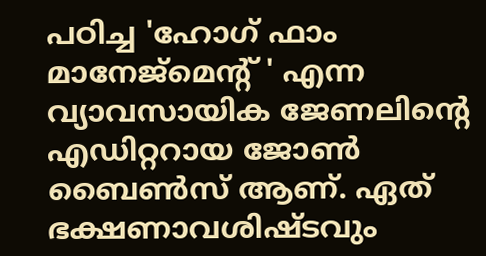പഠിച്ച 'ഹോഗ് ഫാം മാനേജ്മെന്റ് ' എന്ന വ്യാവസായിക ജേണലിന്റെ എഡിറ്ററായ ജോണ്‍ ബൈണ്‍സ് ആണ്. ഏത് ഭക്ഷണാവശിഷ്ടവും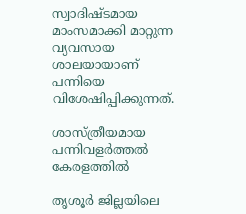സ്വാദിഷ്ടമായ മാംസമാക്കി മാറ്റുന്ന വ്യവസായ ശാലയായാണ് പന്നിയെ വിശേഷിപ്പിക്കുന്നത്.

ശാസ്ത്രീയമായ പന്നിവളര്‍ത്തല്‍ കേരളത്തില്‍

തൃശൂര്‍ ജില്ലയിലെ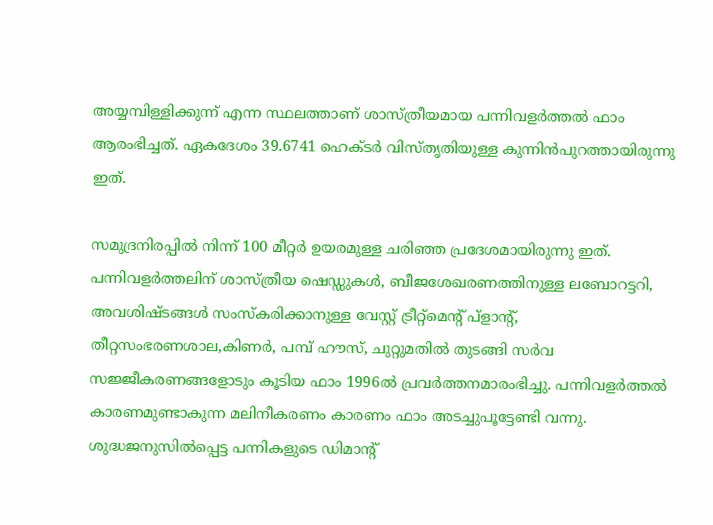അയ്യമ്പിള്ളിക്കുന്ന് എന്ന സ്ഥലത്താണ് ശാസ്ത്രീയമായ പന്നിവളര്‍ത്തല്‍ ഫാം ആരംഭിച്ചത്. ഏകദേശം 39.6741 ഹെക്ടര്‍ വിസ്തൃതിയുള്ള കുന്നിന്‍പുറത്തായിരുന്നു ഇത്.

സമുദ്രനിരപ്പില്‍ നിന്ന് 100 മീറ്റര്‍ ഉയരമുള്ള ചരിഞ്ഞ പ്രദേശമായിരുന്നു ഇത്. പന്നിവളര്‍ത്തലിന് ശാസ്ത്രീയ ഷെഡ്ഡുകള്‍, ബീജശേഖരണത്തിനുള്ള ലബോറട്ടറി, അവശിഷ്ടങ്ങള്‍ സംസ്‌കരിക്കാനുള്ള വേസ്റ്റ് ട്രീറ്റ്മെന്റ് പ്ളാന്റ്, തീറ്റസംഭരണശാല,കിണര്‍, പമ്പ് ഹൗസ്, ചുറ്റുമതില്‍ തുടങ്ങി സര്‍വ സജ്ജീകരണങ്ങളോടും കൂടിയ ഫാം 1996ല്‍ പ്രവര്‍ത്തനമാരംഭിച്ചു. പന്നിവളര്‍ത്തല്‍ കാരണമുണ്ടാകുന്ന മലിനീകരണം കാരണം ഫാം അടച്ചുപൂട്ടേണ്ടി വന്നു. ശുദ്ധജനുസില്‍പ്പെട്ട പന്നികളുടെ ഡിമാന്റ്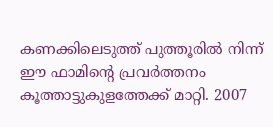കണക്കിലെടുത്ത് പുത്തൂരില്‍ നിന്ന് ഈ ഫാമിന്റെ പ്രവര്‍ത്തനം കൂത്താട്ടുകുളത്തേക്ക് മാറ്റി. 2007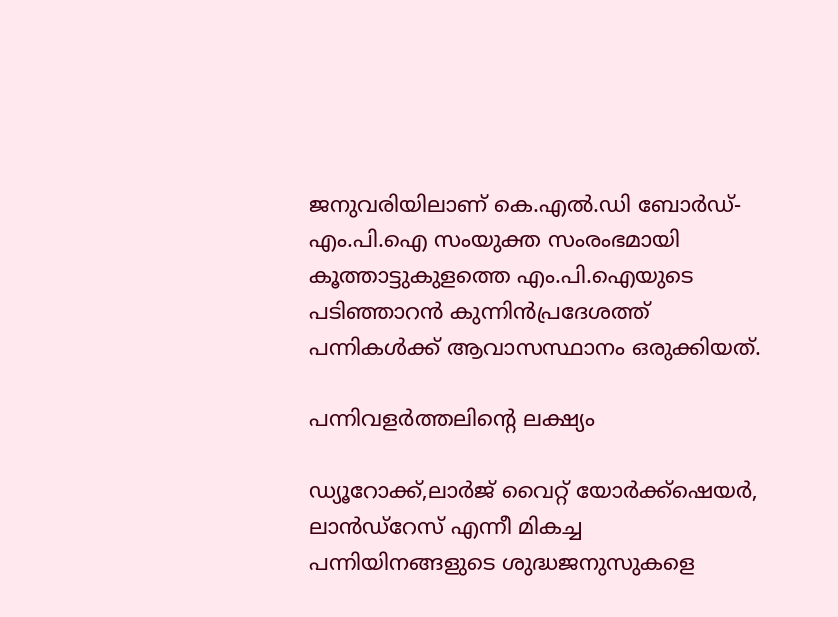ജനുവരിയിലാണ് കെ.എല്‍.ഡി ബോര്‍ഡ്-എം.പി.ഐ സംയുക്ത സംരംഭമായി കൂത്താട്ടുകുളത്തെ എം.പി.ഐയുടെ പടിഞ്ഞാറന്‍ കുന്നിന്‍പ്രദേശത്ത് പന്നികള്‍ക്ക് ആവാസസ്ഥാനം ഒരുക്കിയത്.

പന്നിവളര്‍ത്തലിന്റെ ലക്ഷ്യം

ഡ്യൂറോക്ക്,ലാര്‍ജ് വൈറ്റ് യോര്‍ക്ക്ഷെയര്‍, ലാന്‍ഡ്റേസ് എന്നീ മികച്ച പന്നിയിനങ്ങളുടെ ശുദ്ധജനുസുകളെ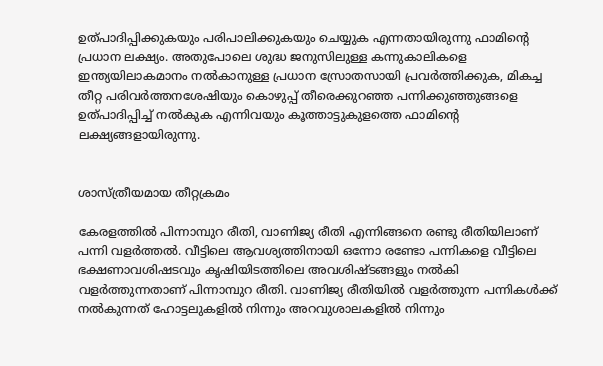ഉത്പാദിപ്പിക്കുകയും പരിപാലിക്കുകയും ചെയ്യുക എന്നതായിരുന്നു ഫാമിന്റെ പ്രധാന ലക്ഷ്യം. അതുപോലെ ശുദ്ധ ജനുസിലുള്ള കന്നുകാലികളെ ഇന്ത്യയിലാകമാനം നല്‍കാനുള്ള പ്രധാന സ്രോതസായി പ്രവര്‍ത്തിക്കുക, മികച്ച തീറ്റ പരിവര്‍ത്തനശേഷിയും കൊഴുപ്പ് തീരെക്കുറഞ്ഞ പന്നിക്കുഞ്ഞുങ്ങളെ ഉത്പാദിപ്പിച്ച് നല്‍കുക എന്നിവയും കൂത്താട്ടുകുളത്തെ ഫാമിന്റെ ലക്ഷ്യങ്ങളായിരുന്നു.


ശാസ്ത്രീയമായ തീറ്റക്രമം

കേരളത്തില്‍ പിന്നാമ്പുറ രീതി, വാണിജ്യ രീതി എന്നിങ്ങനെ രണ്ടു രീതിയിലാണ് പന്നി വളര്‍ത്തല്‍. വീട്ടിലെ ആവശ്യത്തിനായി ഒന്നോ രണ്ടോ പന്നികളെ വീട്ടിലെ ഭക്ഷണാവശിഷടവും കൃഷിയിടത്തിലെ അവശിഷ്ടങ്ങളും നല്‍കി വളര്‍ത്തുന്നതാണ് പിന്നാമ്പുറ രീതി. വാണിജ്യ രീതിയില്‍ വളര്‍ത്തുന്ന പന്നികള്‍ക്ക് നല്‍കുന്നത് ഹോട്ടലുകളില്‍ നിന്നും അറവുശാലകളില്‍ നിന്നും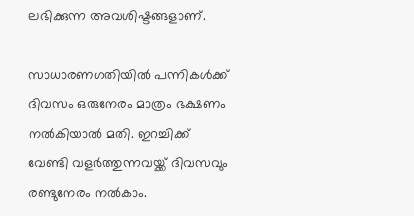ലഭിക്കുന്ന അവശിഷ്ടങ്ങളാണ്.

സാധാരണഗതിയില്‍ പന്നികള്‍ക്ക് ദിവസം ഒരുനേരം മാത്രം ഭക്ഷണം നല്‍കിയാല്‍ മതി. ഇറച്ചിക്ക് വേണ്ടി വളര്‍ത്തുന്നവയ്ക്ക് ദിവസവും രണ്ടുനേരം നല്‍കാം.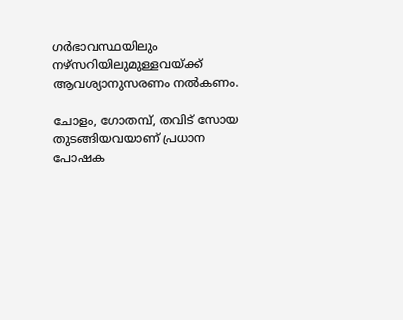ഗര്‍ഭാവസ്ഥയിലും നഴ്സറിയിലുമുള്ളവയ്ക്ക് ആവശ്യാനുസരണം നല്‍കണം.

ചോളം, ഗോതമ്പ്, തവിട് സോയ തുടങ്ങിയവയാണ് പ്രധാന പോഷക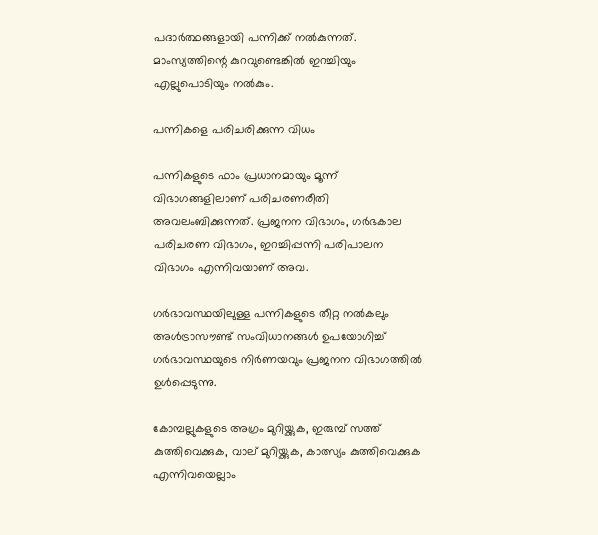പദാര്‍ത്ഥങ്ങളായി പന്നിക്ക് നല്‍കുന്നത്. മാംസ്യത്തിന്റെ കുറവുണ്ടെങ്കില്‍ ഇറച്ചിയും എല്ലുപൊടിയും നല്‍കും.

പന്നികളെ പരിചരിക്കുന്ന വിധം

പന്നികളുടെ ഫാം പ്രധാനമായും മൂന്ന് വിഭാഗങ്ങളിലാണ് പരിചരണരീതി അവലംബിക്കുന്നത്. പ്രജനന വിഭാഗം, ഗര്‍ഭകാല പരിചരണ വിഭാഗം, ഇറച്ചിപ്പന്നി പരിപാലന വിഭാഗം എന്നിവയാണ് അവ.

ഗര്‍ഭാവസ്ഥയിലുള്ള പന്നികളുടെ തീറ്റ നല്‍കലും അള്‍ട്രാസൗണ്ട് സംവിധാനങ്ങള്‍ ഉപയോഗിച്ച് ഗര്‍ഭാവസ്ഥയുടെ നിര്‍ണയവും പ്രജനന വിഭാഗത്തില്‍ ഉള്‍പ്പെടുന്നു.

കോമ്പല്ലുകളുടെ അഗ്രം മുറിയ്ക്കുക, ഇരുമ്പ് സത്ത് കുത്തിവെക്കുക, വാല് മുറിയ്ക്കുക, കാത്സ്യം കുത്തിവെക്കുക എന്നിവയെല്ലാം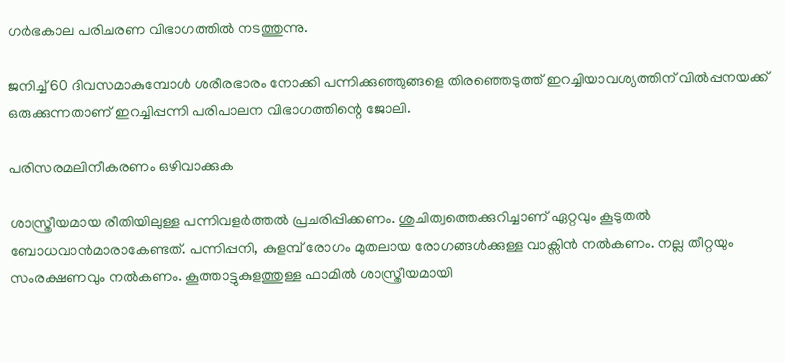ഗര്‍ഭകാല പരിചരണ വിഭാഗത്തില്‍ നടത്തുന്നു.

ജനിച്ച് 60 ദിവസമാകുമ്പോള്‍ ശരീരഭാരം നോക്കി പന്നിക്കുഞ്ഞുങ്ങളെ തിരഞ്ഞെടുത്ത് ഇറച്ചിയാവശ്യത്തിന് വില്‍പ്പനയക്ക് ഒരുക്കുന്നതാണ് ഇറച്ചിപ്പന്നി പരിപാലന വിഭാഗത്തിന്റെ ജോലി.

പരിസരമലിനീകരണം ഒഴിവാക്കുക

ശാസ്ത്രീയമായ രീതിയിലുള്ള പന്നിവളര്‍ത്തല്‍ പ്രചരിപ്പിക്കണം. ശുചിത്വത്തെക്കുറിച്ചാണ് ഏറ്റവും കൂടുതല്‍ ബോധവാന്‍മാരാകേണ്ടത്. പന്നിപ്പനി, കുളമ്പ് രോഗം മുതലായ രോഗങ്ങള്‍ക്കുള്ള വാക്സിന്‍ നല്‍കണം. നല്ല തീറ്റയും സംരക്ഷണവും നല്‍കണം. കൂത്താട്ടുകുളത്തുള്ള ഫാമില്‍ ശാസ്ത്രീയമായി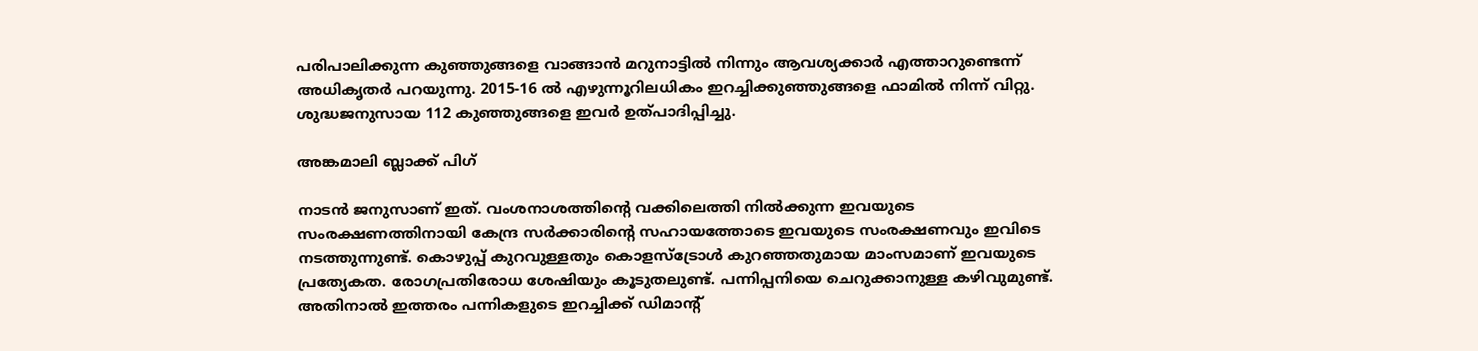പരിപാലിക്കുന്ന കുഞ്ഞുങ്ങളെ വാങ്ങാന്‍ മറുനാട്ടില്‍ നിന്നും ആവശ്യക്കാര്‍ എത്താറുണ്ടെന്ന് അധികൃതര്‍ പറയുന്നു. 2015-16 ല്‍ എഴുന്നൂറിലധികം ഇറച്ചിക്കുഞ്ഞുങ്ങളെ ഫാമില്‍ നിന്ന് വിറ്റു. ശുദ്ധജനുസായ 112 കുഞ്ഞുങ്ങളെ ഇവര്‍ ഉത്പാദിപ്പിച്ചു.

അങ്കമാലി ബ്ലാക്ക് പിഗ്

നാടന്‍ ജനുസാണ് ഇത്. വംശനാശത്തിന്റെ വക്കിലെത്തി നില്‍ക്കുന്ന ഇവയുടെ സംരക്ഷണത്തിനായി കേന്ദ്ര സര്‍ക്കാരിന്റെ സഹായത്തോടെ ഇവയുടെ സംരക്ഷണവും ഇവിടെ നടത്തുന്നുണ്ട്. കൊഴുപ്പ് കുറവുള്ളതും കൊളസ്ട്രോള്‍ കുറഞ്ഞതുമായ മാംസമാണ് ഇവയുടെ പ്രത്യേകത. രോഗപ്രതിരോധ ശേഷിയും കൂടുതലുണ്ട്. പന്നിപ്പനിയെ ചെറുക്കാനുള്ള കഴിവുമുണ്ട്. അതിനാല്‍ ഇത്തരം പന്നികളുടെ ഇറച്ചിക്ക് ഡിമാന്റ്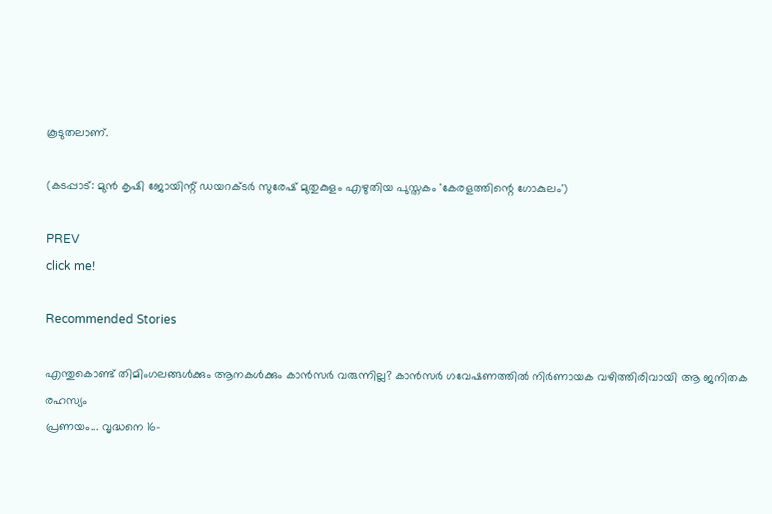കൂടുതലാണ്.

(കടപ്പാട്: മുന്‍ കൃഷി ജോയിന്റ് ഡയറക്ടര്‍ സുരേഷ് മുതുകുളം എഴുതിയ പുസ്തകം 'കേരളത്തിന്റെ ഗോകുലം')

PREV
click me!

Recommended Stories

എന്തുകൊണ്ട് തിമിംഗലങ്ങൾക്കും ആനകൾക്കും കാൻസർ വരുന്നില്ല? കാൻസർ ഗവേഷണത്തിൽ നിർണായക വഴിത്തിരിവായി ആ ജനിതക രഹസ്യം
പ്രണയം... വൃദ്ധനെ 16-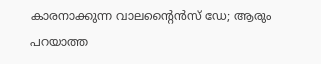കാരനാക്കുന്ന വാലന്റൈൻസ് ഡേ; ആരും പറയാത്ത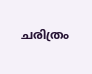ചരിത്രം